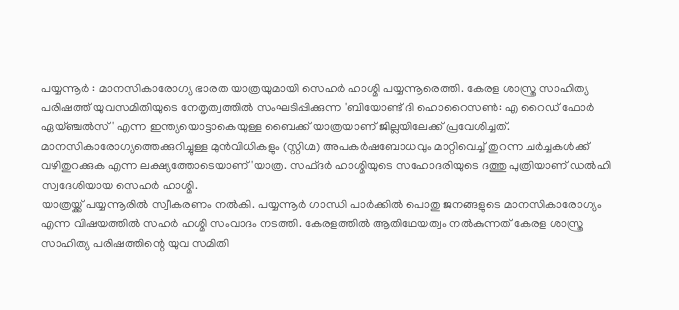പയ്യന്നൂർ : മാനസികാരോഗ്യ ഭാരത യാത്രയുമായി സെഹർ ഹാശ്മി പയ്യന്നൂരെത്തി. കേരള ശാസ്ത്ര സാഹിത്യ പരിഷത്ത് യുവസമിതിയുടെ നേതൃത്വത്തിൽ സംഘടിപ്പിക്കുന്ന 'ബിയോണ്ട് ദി ഹൊറൈസൺ: എ റൈഡ് ഫോർ ഏയ്ഞ്ചൽസ്' എന്ന ഇന്ത്യയൊട്ടാകെയുള്ള ബൈക്ക് യാത്രയാണ് ജില്ലയിലേക്ക് പ്രവേശിച്ചത്. മാനസികാരോഗ്യത്തെക്കുറിച്ചുള്ള മുൻവിധികളും (സ്റ്റിഗ്മ) അപകർഷബോധവും മാറ്റിവെച്ച് തുറന്ന ചർച്ചകൾക്ക് വഴിതുറക്കുക എന്ന ലക്ഷ്യത്തോടെയാണ് 'യാത്ര. സഫ്ദർ ഹാശ്മിയുടെ സഹോദരിയുടെ ദത്തു പുത്രിയാണ് ഡൽഹി സ്വദേശിയായ സെഹർ ഹാശ്മി.
യാത്രയ്ക്ക് പയ്യന്നൂരിൽ സ്വീകരണം നൽകി. പയ്യന്നൂർ ഗാന്ധി പാർക്കിൽ പൊതു ജനങ്ങളുടെ മാനസികാരോഗ്യം എന്ന വിഷയത്തിൽ സഹർ ഹശ്മി സംവാദം നടത്തി. കേരളത്തിൽ ആതിഥേയത്വം നൽകുന്നത് കേരള ശാസ്ത്ര സാഹിത്യ പരിഷത്തിന്റെ യുവ സമിതി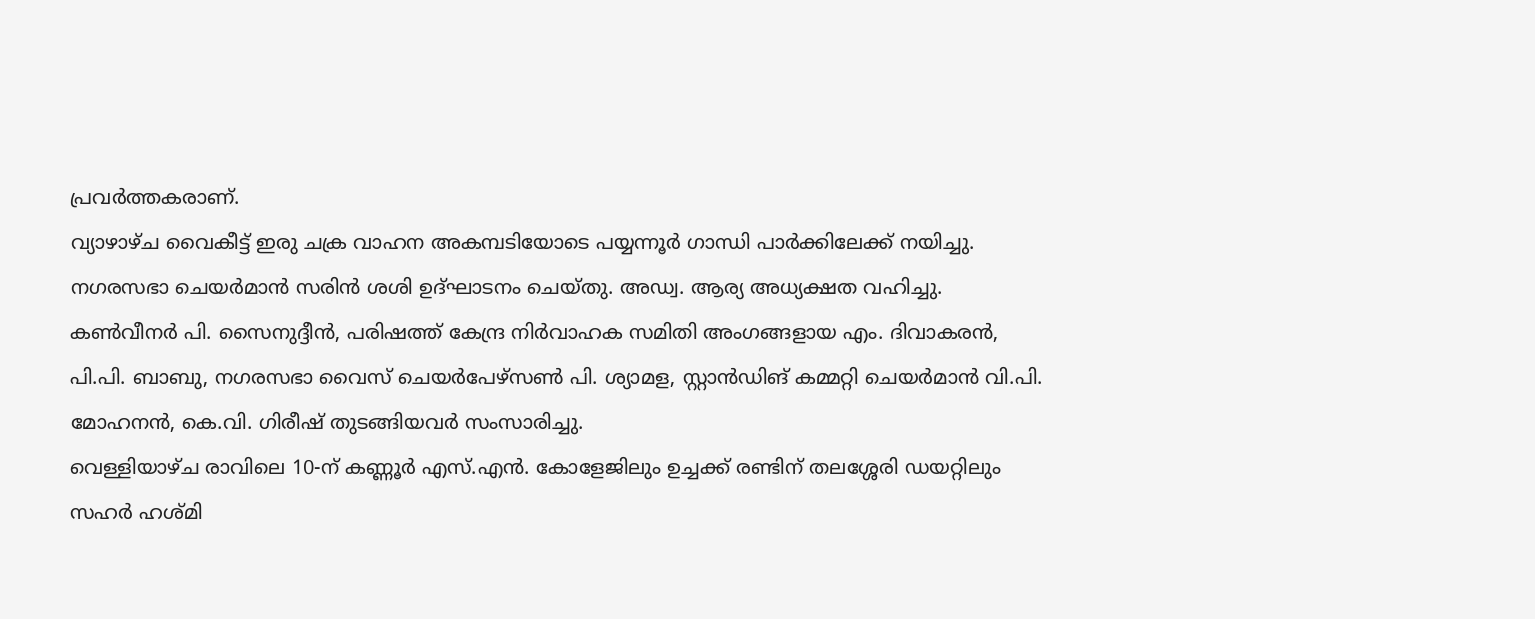പ്രവർത്തകരാണ്.
വ്യാഴാഴ്ച വൈകീട്ട് ഇരു ചക്ര വാഹന അകമ്പടിയോടെ പയ്യന്നൂർ ഗാന്ധി പാർക്കിലേക്ക് നയിച്ചു. നഗരസഭാ ചെയർമാൻ സരിൻ ശശി ഉദ്ഘാടനം ചെയ്തു. അഡ്വ. ആര്യ അധ്യക്ഷത വഹിച്ചു. കൺവീനർ പി. സൈനുദ്ദീൻ, പരിഷത്ത് കേന്ദ്ര നിർവാഹക സമിതി അംഗങ്ങളായ എം. ദിവാകരൻ, പി.പി. ബാബു, നഗരസഭാ വൈസ് ചെയർപേഴ്സൺ പി. ശ്യാമള, സ്റ്റാൻഡിങ് കമ്മറ്റി ചെയർമാൻ വി.പി. മോഹനൻ, കെ.വി. ഗിരീഷ് തുടങ്ങിയവർ സംസാരിച്ചു.
വെള്ളിയാഴ്ച രാവിലെ 10-ന് കണ്ണൂർ എസ്.എൻ. കോളേജിലും ഉച്ചക്ക് രണ്ടിന് തലശ്ശേരി ഡയറ്റിലും സഹർ ഹശ്മി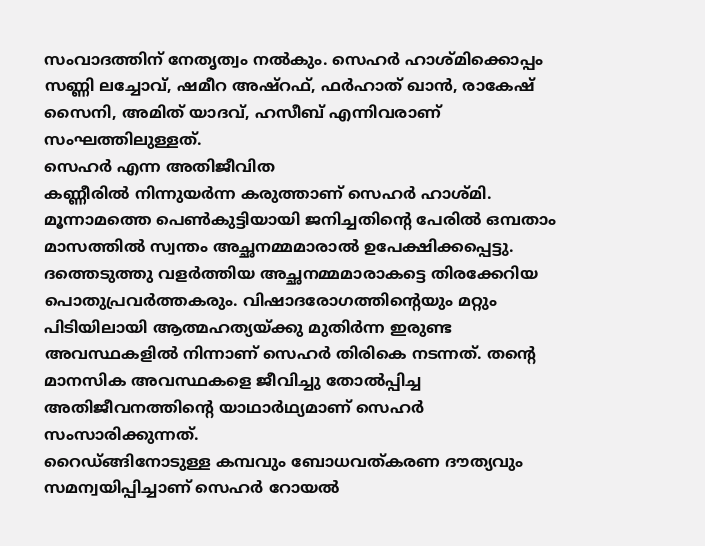സംവാദത്തിന് നേതൃത്വം നൽകും. സെഹർ ഹാശ്മിക്കൊപ്പം സണ്ണി ലച്ചോവ്, ഷമീറ അഷ്റഫ്, ഫർഹാത് ഖാൻ, രാകേഷ് സൈനി, അമിത് യാദവ്, ഹസീബ് എന്നിവരാണ് സംഘത്തിലുള്ളത്.
സെഹർ എന്ന അതിജീവിത
കണ്ണീരിൽ നിന്നുയർന്ന കരുത്താണ് സെഹർ ഹാശ്മി. മൂന്നാമത്തെ പെൺകുട്ടിയായി ജനിച്ചതിന്റെ പേരിൽ ഒമ്പതാം മാസത്തിൽ സ്വന്തം അച്ഛനമ്മമാരാൽ ഉപേക്ഷിക്കപ്പെട്ടു. ദത്തെടുത്തു വളർത്തിയ അച്ഛനമ്മമാരാകട്ടെ തിരക്കേറിയ പൊതുപ്രവർത്തകരും. വിഷാദരോഗത്തിന്റെയും മറ്റും പിടിയിലായി ആത്മഹത്യയ്ക്കു മുതിർന്ന ഇരുണ്ട അവസ്ഥകളിൽ നിന്നാണ് സെഹർ തിരികെ നടന്നത്. തന്റെ മാനസിക അവസ്ഥകളെ ജീവിച്ചു തോൽപ്പിച്ച അതിജീവനത്തിന്റെ യാഥാർഥ്യമാണ് സെഹർ സംസാരിക്കുന്നത്.
റൈഡ്ങ്ങിനോടുള്ള കമ്പവും ബോധവത്കരണ ദൗത്യവും സമന്വയിപ്പിച്ചാണ് സെഹർ റോയൽ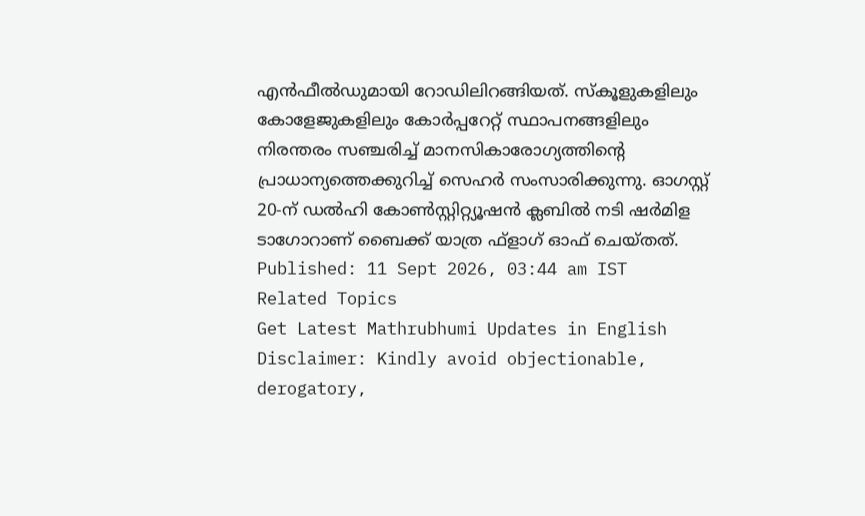എൻഫീൽഡുമായി റോഡിലിറങ്ങിയത്. സ്കൂളുകളിലും കോളേജുകളിലും കോർപ്പറേറ്റ് സ്ഥാപനങ്ങളിലും നിരന്തരം സഞ്ചരിച്ച് മാനസികാരോഗ്യത്തിന്റെ പ്രാധാന്യത്തെക്കുറിച്ച് സെഹർ സംസാരിക്കുന്നു. ഓഗസ്റ്റ് 20-ന് ഡൽഹി കോൺസ്റ്റിറ്റ്യൂഷൻ ക്ലബിൽ നടി ഷർമിള ടാഗോറാണ് ബൈക്ക് യാത്ര ഫ്ളാഗ് ഓഫ് ചെയ്തത്.
Published: 11 Sept 2026, 03:44 am IST
Related Topics
Get Latest Mathrubhumi Updates in English
Disclaimer: Kindly avoid objectionable, derogatory,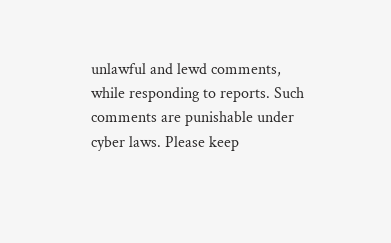unlawful and lewd comments, while responding to reports. Such comments are punishable under cyber laws. Please keep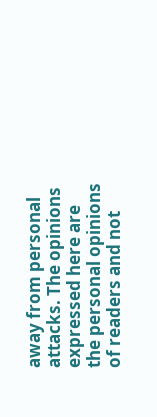away from personal attacks. The opinions expressed here are the personal opinions of readers and not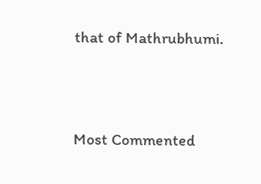that of Mathrubhumi.



Most Commented